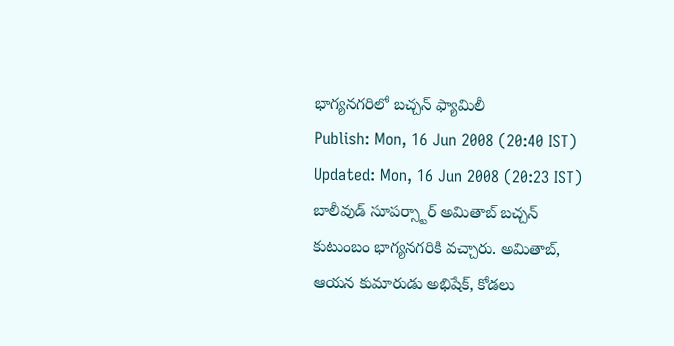భాగ్యనగరిలో బచ్చన్ ఫ్యామిలీ
Publish: Mon, 16 Jun 2008 (20:40 IST)
Updated: Mon, 16 Jun 2008 (20:23 IST)
బాలీవుడ్ సూపర్స్టార్ అమితాబ్ బచ్చన్ కుటుంబం భాగ్యనగరికి వచ్చారు. అమితాబ్, ఆయన కుమారుడు అభిషేక్, కోడలు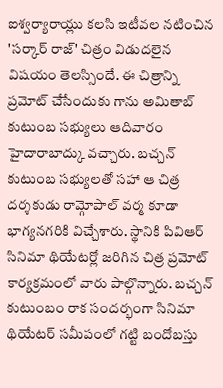ఐశ్వర్యారాయ్లు కలసి ఇటీవల నటించిన 'సర్కార్ రాజ్' చిత్రం విడుదలైన విషయం తెలస్సిందే. ఈ చిత్రాన్ని ప్రమోట్ చేసేందుకు గాను అమితాబ్ కుటుంబ సభ్యులు ఆదివారం హైదారాబాద్కు వచ్చారు. బచ్చన్ కుటుంబ సభ్యులతో సహా ఆ చిత్ర దర్శకుడు రామ్గోపాల్ వర్మ కూడా భాగ్యనగరికి విచ్చేశారు. స్థానికి పివిఆర్ సినిమా థియేటర్లో జరిగిన చిత్ర ప్రమోట్ కార్యక్రమంలో వారు పాల్గొన్నారు. బచ్చన్ కుటుంబం రాక సందర్భంగా సినిమా థియేటర్ సమీపంలో గట్టి బందోబస్తు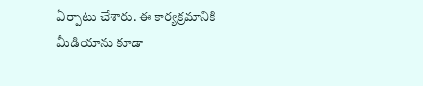ఏర్పాటు చేశారు. ఈ కార్యక్రమానికి మీడియాను కూడా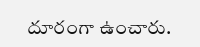దూరంగా ఉంచారు.